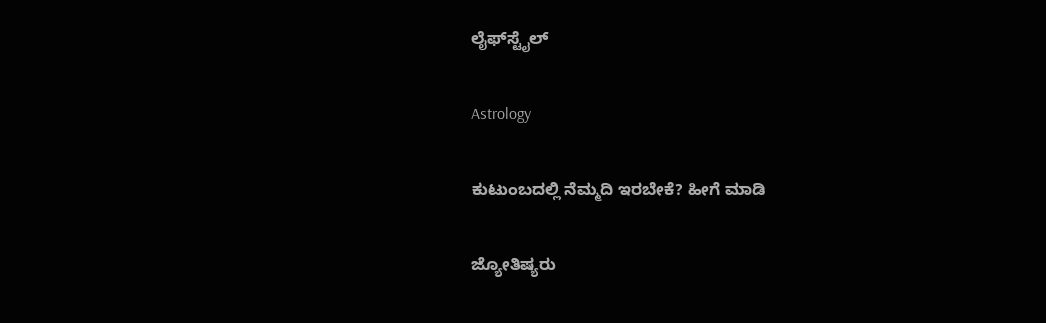ಲೈಫ್‍ಸ್ಟೈಲ್

Astrology

ಕುಟುಂಬದಲ್ಲಿ ನೆಮ್ಮದಿ ಇರಬೇಕೆ? ಹೀಗೆ ಮಾಡಿ

ಜ್ಯೋತಿಷ್ಯರು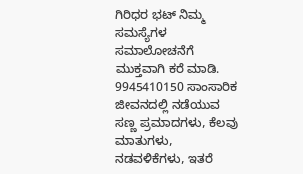ಗಿರಿಧರ ಭಟ್ ನಿಮ್ಮ ಸಮಸ್ಯೆಗಳ ಸಮಾಲೋಚನೆಗೆ ಮುಕ್ತವಾಗಿ ಕರೆ ಮಾಡಿ. 9945410150 ಸಾಂಸಾರಿಕ ಜೀವನದಲ್ಲಿ ನಡೆಯುವ ಸಣ್ಣ ಪ್ರಮಾದಗಳು, ಕೆಲವು ಮಾತುಗಳು, ನಡವಳಿಕೆಗಳು, ಇತರೆ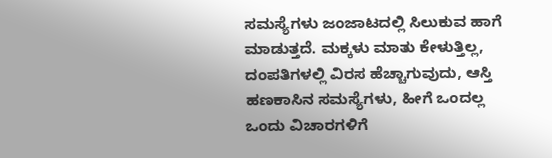ಸಮಸ್ಯೆಗಳು ಜಂಜಾಟದಲ್ಲಿ ಸಿಲುಕುವ ಹಾಗೆ ಮಾಡುತ್ತದೆ. ಮಕ್ಕಳು ಮಾತು ಕೇಳುತ್ತಿಲ್ಲ, ದಂಪತಿಗಳಲ್ಲಿ ವಿರಸ ಹೆಚ್ಚಾಗುವುದು, ಆಸ್ತಿ ಹಣಕಾಸಿನ ಸಮಸ್ಯೆಗಳು, ಹೀಗೆ ಒಂದಲ್ಲ ಒಂದು ವಿಚಾರಗಳಿಗೆ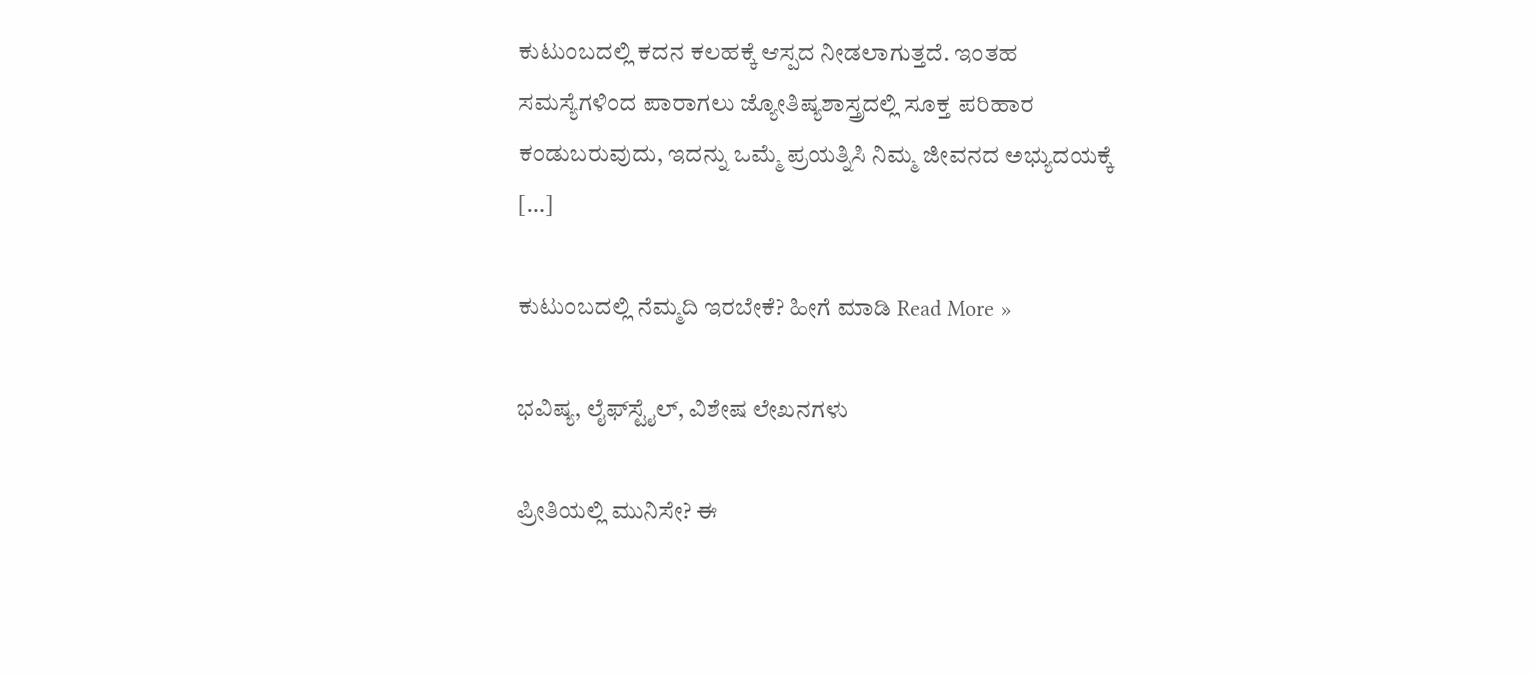ಕುಟುಂಬದಲ್ಲಿ ಕದನ ಕಲಹಕ್ಕೆ ಆಸ್ಪದ ನೀಡಲಾಗುತ್ತದೆ. ಇಂತಹ ಸಮಸ್ಯೆಗಳಿಂದ ಪಾರಾಗಲು ಜ್ಯೋತಿಷ್ಯಶಾಸ್ತ್ರದಲ್ಲಿ ಸೂಕ್ತ ಪರಿಹಾರ ಕಂಡುಬರುವುದು, ಇದನ್ನು ಒಮ್ಮೆ ಪ್ರಯತ್ನಿಸಿ ನಿಮ್ಮ ಜೀವನದ ಅಭ್ಯುದಯಕ್ಕೆ […]

ಕುಟುಂಬದಲ್ಲಿ ನೆಮ್ಮದಿ ಇರಬೇಕೆ? ಹೀಗೆ ಮಾಡಿ Read More »

ಭವಿಷ್ಯ, ಲೈಫ್‍ಸ್ಟೈಲ್, ವಿಶೇಷ ಲೇಖನಗಳು

ಪ್ರೀತಿಯಲ್ಲಿ ಮುನಿಸೇ? ಈ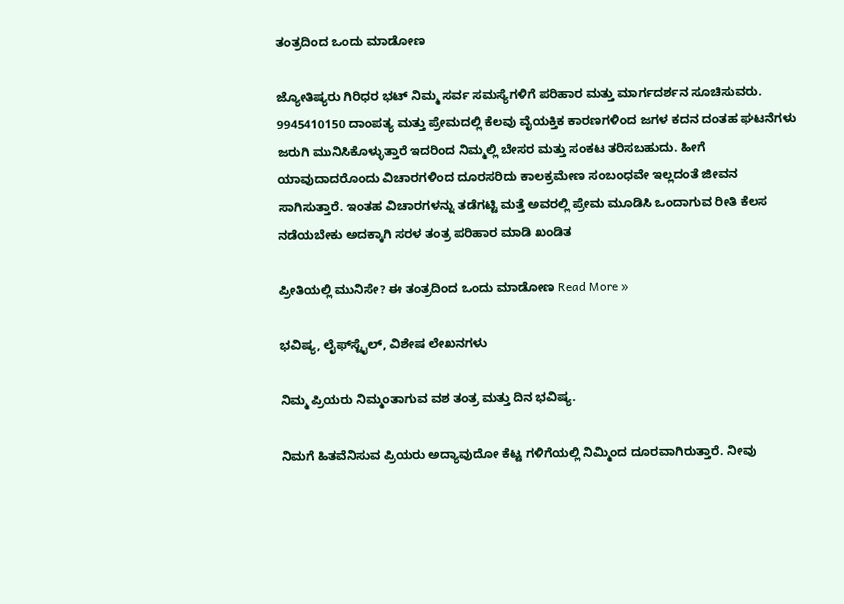ತಂತ್ರದಿಂದ ಒಂದು ಮಾಡೋಣ

ಜ್ಯೋತಿಷ್ಯರು ಗಿರಿಧರ ಭಟ್ ನಿಮ್ಮ ಸರ್ವ ಸಮಸ್ಯೆಗಳಿಗೆ ಪರಿಹಾರ ಮತ್ತು ಮಾರ್ಗದರ್ಶನ ಸೂಚಿಸುವರು. 9945410150 ದಾಂಪತ್ಯ ಮತ್ತು ಪ್ರೇಮದಲ್ಲಿ ಕೆಲವು ವೈಯಕ್ತಿಕ ಕಾರಣಗಳಿಂದ ಜಗಳ ಕದನ ದಂತಹ ಘಟನೆಗಳು ಜರುಗಿ ಮುನಿಸಿಕೊಳ್ಳುತ್ತಾರೆ ಇದರಿಂದ ನಿಮ್ಮಲ್ಲಿ ಬೇಸರ ಮತ್ತು ಸಂಕಟ ತರಿಸಬಹುದು. ಹೀಗೆ ಯಾವುದಾದರೊಂದು ವಿಚಾರಗಳಿಂದ ದೂರಸರಿದು ಕಾಲಕ್ರಮೇಣ ಸಂಬಂಧವೇ ಇಲ್ಲದಂತೆ ಜೀವನ ಸಾಗಿಸುತ್ತಾರೆ. ಇಂತಹ ವಿಚಾರಗಳನ್ನು ತಡೆಗಟ್ಟಿ ಮತ್ತೆ ಅವರಲ್ಲಿ ಪ್ರೇಮ ಮೂಡಿಸಿ ಒಂದಾಗುವ ರೀತಿ ಕೆಲಸ ನಡೆಯಬೇಕು ಅದಕ್ಕಾಗಿ ಸರಳ ತಂತ್ರ ಪರಿಹಾರ ಮಾಡಿ ಖಂಡಿತ

ಪ್ರೀತಿಯಲ್ಲಿ ಮುನಿಸೇ? ಈ ತಂತ್ರದಿಂದ ಒಂದು ಮಾಡೋಣ Read More »

ಭವಿಷ್ಯ, ಲೈಫ್‍ಸ್ಟೈಲ್, ವಿಶೇಷ ಲೇಖನಗಳು

ನಿಮ್ಮ ಪ್ರಿಯರು ನಿಮ್ಮಂತಾಗುವ ವಶ ತಂತ್ರ ಮತ್ತು ದಿನ ಭವಿಷ್ಯ.

ನಿಮಗೆ ಹಿತವೆನಿಸುವ ಪ್ರಿಯರು ಅದ್ಯಾವುದೋ ಕೆಟ್ಟ ಗಳಿಗೆಯಲ್ಲಿ ನಿಮ್ಮಿಂದ ದೂರವಾಗಿರುತ್ತಾರೆ. ನೀವು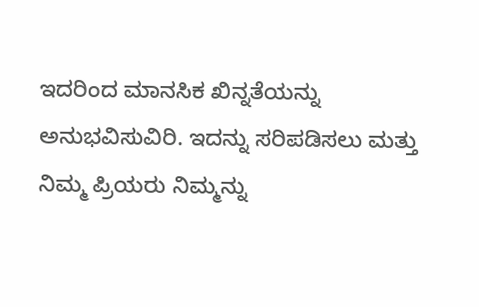ಇದರಿಂದ ಮಾನಸಿಕ ಖಿನ್ನತೆಯನ್ನು ಅನುಭವಿಸುವಿರಿ. ಇದನ್ನು ಸರಿಪಡಿಸಲು ಮತ್ತು ನಿಮ್ಮ ಪ್ರಿಯರು ನಿಮ್ಮನ್ನು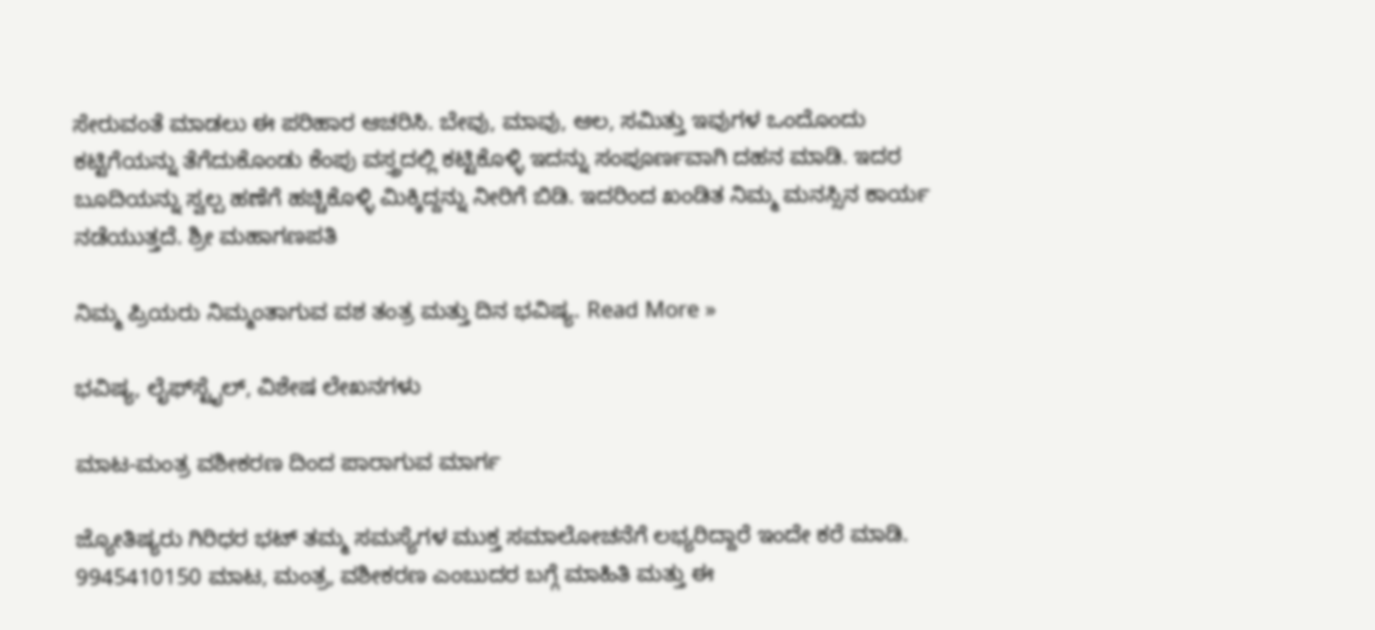ಸೇರುವಂತೆ ಮಾಡಲು ಈ ಪರಿಹಾರ ಆಚರಿಸಿ. ಬೇವು, ಮಾವು, ಆಲ, ಸಮಿತ್ತು ಇವುಗಳ ಒಂದೊಂದು ಕಟ್ಟಿಗೆಯನ್ನು ತೆಗೆದುಕೊಂಡು ಕೆಂಪು ವಸ್ತ್ರದಲ್ಲಿ ಕಟ್ಟಿಕೊಳ್ಳಿ ಇದನ್ನು ಸಂಪೂರ್ಣವಾಗಿ ದಹನ ಮಾಡಿ. ಇದರ ಬೂದಿಯನ್ನು ಸ್ವಲ್ಪ ಹಣೆಗೆ ಹಚ್ಚಿಕೊಳ್ಳಿ ಮಿಕ್ಕಿದ್ದನ್ನು ನೀರಿಗೆ ಬಿಡಿ. ಇದರಿಂದ ಖಂಡಿತ ನಿಮ್ಮ ಮನಸ್ಸಿನ ಕಾರ್ಯ ನಡೆಯುತ್ತದೆ. ಶ್ರೀ ಮಹಾಗಣಪತಿ

ನಿಮ್ಮ ಪ್ರಿಯರು ನಿಮ್ಮಂತಾಗುವ ವಶ ತಂತ್ರ ಮತ್ತು ದಿನ ಭವಿಷ್ಯ. Read More »

ಭವಿಷ್ಯ, ಲೈಫ್‍ಸ್ಟೈಲ್, ವಿಶೇಷ ಲೇಖನಗಳು

ಮಾಟ-ಮಂತ್ರ ವಶೀಕರಣ ದಿಂದ ಪಾರಾಗುವ ಮಾರ್ಗ

ಜ್ಯೋತಿಷ್ಯರು ಗಿರಿಧರ ಭಟ್ ತಮ್ಮ ಸಮಸ್ಯೆಗಳ ಮುಕ್ತ ಸಮಾಲೋಚನೆಗೆ ಲಭ್ಯರಿದ್ದಾರೆ ಇಂದೇ ಕರೆ ಮಾಡಿ. 9945410150 ಮಾಟ, ಮಂತ್ರ, ವಶೀಕರಣ ಎಂಬುದರ ಬಗ್ಗೆ ಮಾಹಿತಿ ಮತ್ತು ಈ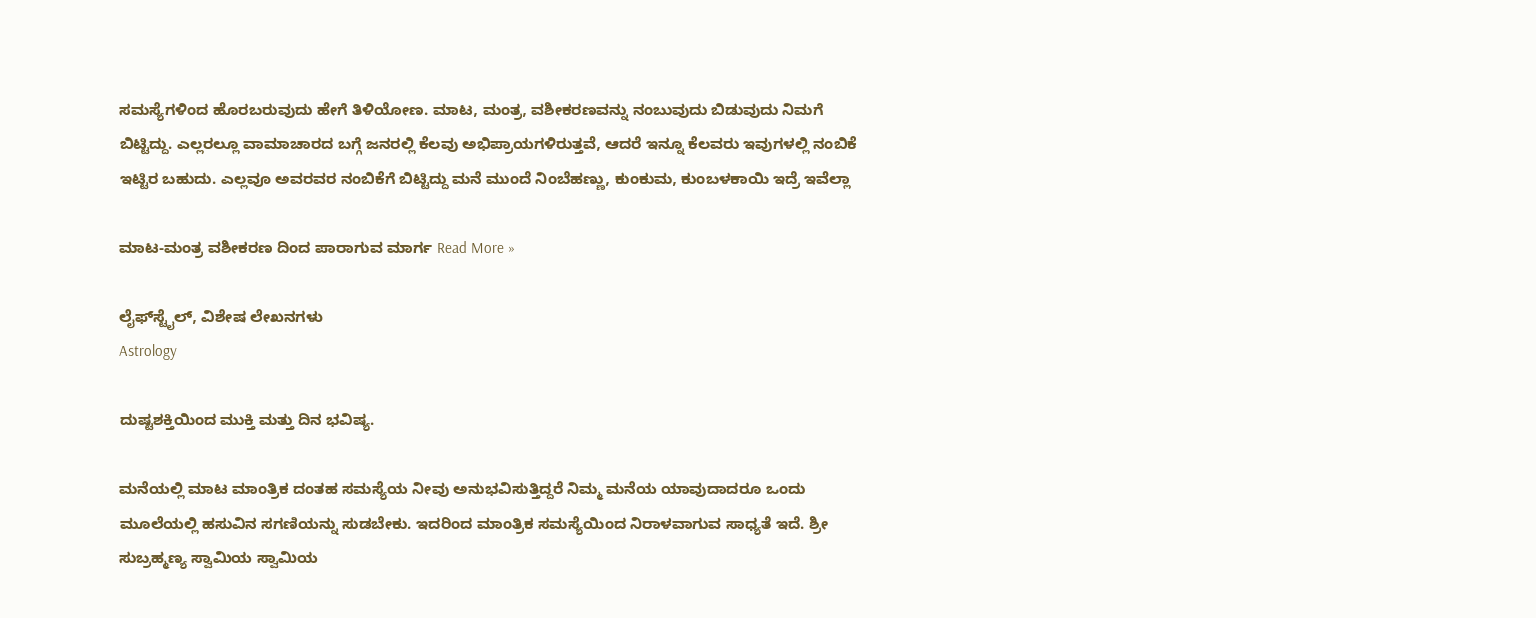ಸಮಸ್ಯೆಗಳಿಂದ ಹೊರಬರುವುದು ಹೇಗೆ ತಿಳಿಯೋಣ. ಮಾಟ, ಮಂತ್ರ, ವಶೀಕರಣವನ್ನು ನಂಬುವುದು ಬಿಡುವುದು ನಿಮಗೆ ಬಿಟ್ಟಿದ್ದು. ಎಲ್ಲರಲ್ಲೂ ವಾಮಾಚಾರದ ಬಗ್ಗೆ ಜನರಲ್ಲಿ ಕೆಲವು ಅಭಿಪ್ರಾಯಗಳಿರುತ್ತವೆ, ಆದರೆ ಇನ್ನೂ ಕೆಲವರು ಇವುಗಳಲ್ಲಿ ನಂಬಿಕೆ ಇಟ್ಟಿರ ಬಹುದು. ಎಲ್ಲವೂ ಅವರವರ ನಂಬಿಕೆಗೆ ಬಿಟ್ಟಿದ್ದು ಮನೆ ಮುಂದೆ ನಿಂಬೆಹಣ್ಣು, ಕುಂಕುಮ, ಕುಂಬಳಕಾಯಿ ಇದ್ರೆ ಇವೆಲ್ಲಾ

ಮಾಟ-ಮಂತ್ರ ವಶೀಕರಣ ದಿಂದ ಪಾರಾಗುವ ಮಾರ್ಗ Read More »

ಲೈಫ್‍ಸ್ಟೈಲ್, ವಿಶೇಷ ಲೇಖನಗಳು
Astrology

ದುಷ್ಟಶಕ್ತಿಯಿಂದ ಮುಕ್ತಿ ಮತ್ತು ದಿನ ಭವಿಷ್ಯ.

ಮನೆಯಲ್ಲಿ ಮಾಟ ಮಾಂತ್ರಿಕ ದಂತಹ ಸಮಸ್ಯೆಯ ನೀವು ಅನುಭವಿಸುತ್ತಿದ್ದರೆ ನಿಮ್ಮ ಮನೆಯ ಯಾವುದಾದರೂ ಒಂದು ಮೂಲೆಯಲ್ಲಿ ಹಸುವಿನ ಸಗಣಿಯನ್ನು ಸುಡಬೇಕು. ಇದರಿಂದ ಮಾಂತ್ರಿಕ ಸಮಸ್ಯೆಯಿಂದ ನಿರಾಳವಾಗುವ ಸಾಧ್ಯತೆ ಇದೆ. ಶ್ರೀ ಸುಬ್ರಹ್ಮಣ್ಯ ಸ್ವಾಮಿಯ ಸ್ವಾಮಿಯ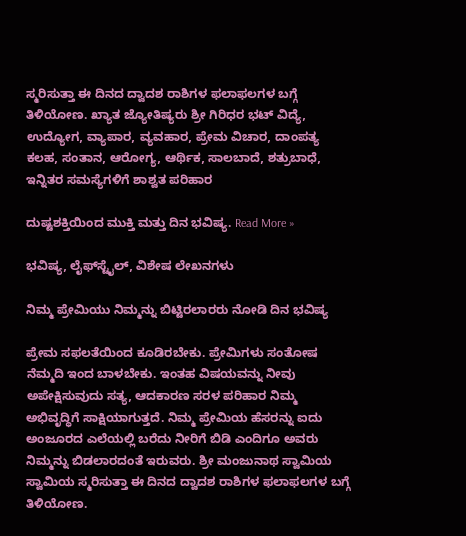ಸ್ಮರಿಸುತ್ತಾ ಈ ದಿನದ ದ್ವಾದಶ ರಾಶಿಗಳ ಫಲಾಫಲಗಳ ಬಗ್ಗೆ ತಿಳಿಯೋಣ. ಖ್ಯಾತ ಜ್ಯೋತಿಷ್ಯರು ಶ್ರೀ ಗಿರಿಧರ ಭಟ್ ವಿದ್ಯೆ, ಉದ್ಯೋಗ, ವ್ಯಾಪಾರ, ವ್ಯವಹಾರ, ಪ್ರೇಮ ವಿಚಾರ, ದಾಂಪತ್ಯ ಕಲಹ, ಸಂತಾನ, ಆರೋಗ್ಯ, ಆರ್ಥಿಕ, ಸಾಲಬಾದೆ, ಶತ್ರುಬಾಧೆ, ಇನ್ನಿತರ ಸಮಸ್ಯೆಗಳಿಗೆ ಶಾಶ್ವತ ಪರಿಹಾರ

ದುಷ್ಟಶಕ್ತಿಯಿಂದ ಮುಕ್ತಿ ಮತ್ತು ದಿನ ಭವಿಷ್ಯ. Read More »

ಭವಿಷ್ಯ, ಲೈಫ್‍ಸ್ಟೈಲ್, ವಿಶೇಷ ಲೇಖನಗಳು

ನಿಮ್ಮ ಪ್ರೇಮಿಯು ನಿಮ್ಮನ್ನು ಬಿಟ್ಟಿರಲಾರರು ನೋಡಿ ದಿನ ಭವಿಷ್ಯ

ಪ್ರೇಮ ಸಫಲತೆಯಿಂದ ಕೂಡಿರಬೇಕು. ಪ್ರೇಮಿಗಳು ಸಂತೋಷ ನೆಮ್ಮದಿ ಇಂದ ಬಾಳಬೇಕು. ಇಂತಹ ವಿಷಯವನ್ನು ನೀವು ಅಪೇಕ್ಷಿಸುವುದು ಸತ್ಯ, ಆದಕಾರಣ ಸರಳ ಪರಿಹಾರ ನಿಮ್ಮ ಅಭಿವೃದ್ಧಿಗೆ ಸಾಕ್ಷಿಯಾಗುತ್ತದೆ. ನಿಮ್ಮ ಪ್ರೇಮಿಯ ಹೆಸರನ್ನು ಐದು ಅಂಜೂರದ ಎಲೆಯಲ್ಲಿ ಬರೆದು ನೀರಿಗೆ ಬಿಡಿ ಎಂದಿಗೂ ಅವರು ನಿಮ್ಮನ್ನು ಬಿಡಲಾರದಂತೆ ಇರುವರು. ಶ್ರೀ ಮಂಜುನಾಥ ಸ್ವಾಮಿಯ ಸ್ವಾಮಿಯ ಸ್ಮರಿಸುತ್ತಾ ಈ ದಿನದ ದ್ವಾದಶ ರಾಶಿಗಳ ಫಲಾಫಲಗಳ ಬಗ್ಗೆ ತಿಳಿಯೋಣ.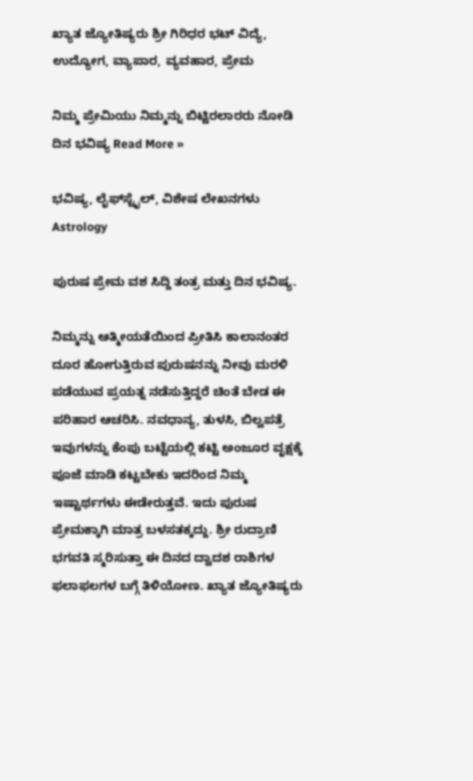ಖ್ಯಾತ ಜ್ಯೋತಿಷ್ಯರು ಶ್ರೀ ಗಿರಿಧರ ಭಟ್ ವಿದ್ಯೆ, ಉದ್ಯೋಗ, ವ್ಯಾಪಾರ, ವ್ಯವಹಾರ, ಪ್ರೇಮ

ನಿಮ್ಮ ಪ್ರೇಮಿಯು ನಿಮ್ಮನ್ನು ಬಿಟ್ಟಿರಲಾರರು ನೋಡಿ ದಿನ ಭವಿಷ್ಯ Read More »

ಭವಿಷ್ಯ, ಲೈಫ್‍ಸ್ಟೈಲ್, ವಿಶೇಷ ಲೇಖನಗಳು
Astrology

ಪುರುಷ ಪ್ರೇಮ ವಶ ಸಿದ್ದಿ ತಂತ್ರ ಮತ್ತು ದಿನ ಭವಿಷ್ಯ.

ನಿಮ್ಮನ್ನು ಆತ್ಮೀಯತೆಯಿಂದ ಪ್ರೀತಿಸಿ ಕಾಲಾನಂತರ ದೂರ ಹೋಗುತ್ತಿರುವ ಪುರುಷನನ್ನು ನೀವು ಮರಳಿ ಪಡೆಯುವ ಪ್ರಯತ್ನ ನಡೆಸುತ್ತಿದ್ದರೆ ಚಿಂತೆ ಬೇಡ ಈ ಪರಿಹಾರ ಆಚರಿಸಿ. ನವಧಾನ್ಯ, ತುಳಸಿ, ಬಿಲ್ವಪತ್ರೆ ಇವುಗಳನ್ನು ಕೆಂಪು ಬಟ್ಟೆಯಲ್ಲಿ ಕಟ್ಟಿ ಅಂಜೂರ ವೃಕ್ಷಕ್ಕೆ ಪೂಜೆ ಮಾಡಿ ಕಟ್ಟಬೇಕು ಇದರಿಂದ ನಿಮ್ಮ ಇಷ್ಟಾರ್ಥಗಳು ಈಡೇರುತ್ತವೆ. ಇದು ಪುರುಷ ಪ್ರೇಮಕ್ಕಾಗಿ ಮಾತ್ರ ಬಳಸತಕ್ಕದ್ದು. ಶ್ರೀ ರುದ್ರಾಣಿ ಭಗವತಿ ಸ್ಮರಿಸುತ್ತಾ ಈ ದಿನದ ದ್ವಾದಶ ರಾಶಿಗಳ ಫಲಾಫಲಗಳ ಬಗ್ಗೆ ತಿಳಿಯೋಣ. ಖ್ಯಾತ ಜ್ಯೋತಿಷ್ಯರು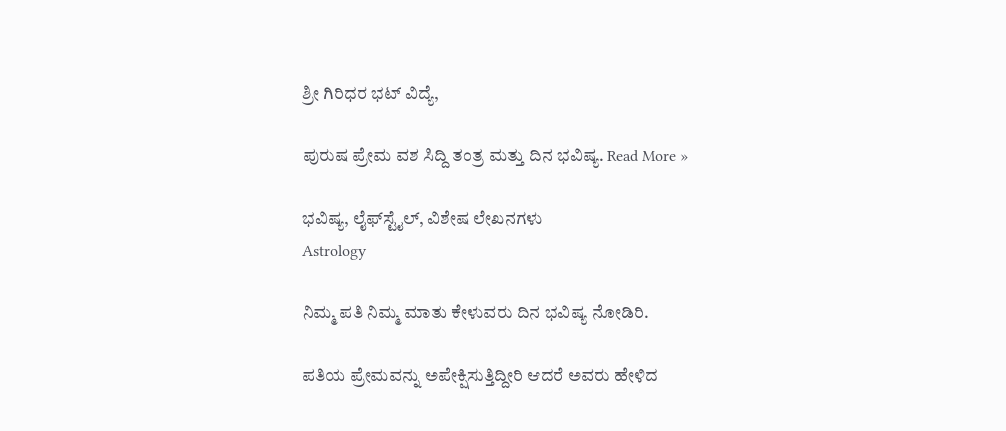ಶ್ರೀ ಗಿರಿಧರ ಭಟ್ ವಿದ್ಯೆ,

ಪುರುಷ ಪ್ರೇಮ ವಶ ಸಿದ್ದಿ ತಂತ್ರ ಮತ್ತು ದಿನ ಭವಿಷ್ಯ. Read More »

ಭವಿಷ್ಯ, ಲೈಫ್‍ಸ್ಟೈಲ್, ವಿಶೇಷ ಲೇಖನಗಳು
Astrology

ನಿಮ್ಮ ಪತಿ ನಿಮ್ಮ ಮಾತು ಕೇಳುವರು ದಿನ ಭವಿಷ್ಯ ನೋಡಿರಿ.

ಪತಿಯ ಪ್ರೇಮವನ್ನು ಅಪೇಕ್ಷಿಸುತ್ತಿದ್ದೀರಿ ಆದರೆ ಅವರು ಹೇಳಿದ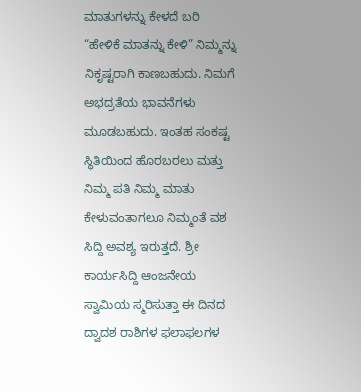ಮಾತುಗಳನ್ನು ಕೇಳದೆ ಬರಿ “ಹೇಳಿಕೆ ಮಾತನ್ನು ಕೇಳಿ” ನಿಮ್ಮನ್ನು ನಿಕೃಷ್ಟರಾಗಿ ಕಾಣಬಹುದು. ನಿಮಗೆ ಅಭದ್ರತೆಯ ಭಾವನೆಗಳು ಮೂಡಬಹುದು. ಇಂತಹ ಸಂಕಷ್ಟ ಸ್ಥಿತಿಯಿಂದ ಹೊರಬರಲು ಮತ್ತು ನಿಮ್ಮ ಪತಿ ನಿಮ್ಮ ಮಾತು ಕೇಳುವಂತಾಗಲೂ ನಿಮ್ಮಂತೆ ವಶ ಸಿದ್ದಿ ಅವಶ್ಯ ಇರುತ್ತದೆ. ಶ್ರೀ ಕಾರ್ಯಸಿದ್ದಿ ಆಂಜನೇಯ ಸ್ವಾಮಿಯ ಸ್ಮರಿಸುತ್ತಾ ಈ ದಿನದ ದ್ವಾದಶ ರಾಶಿಗಳ ಫಲಾಫಲಗಳ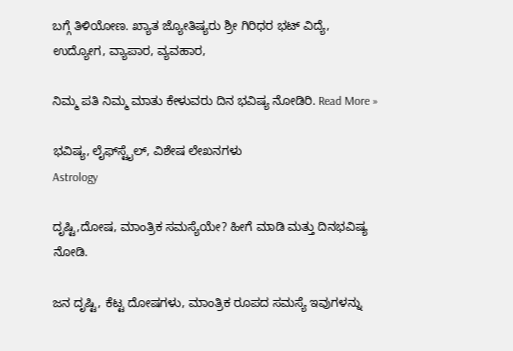ಬಗ್ಗೆ ತಿಳಿಯೋಣ. ಖ್ಯಾತ ಜ್ಯೋತಿಷ್ಯರು ಶ್ರೀ ಗಿರಿಧರ ಭಟ್ ವಿದ್ಯೆ, ಉದ್ಯೋಗ, ವ್ಯಾಪಾರ, ವ್ಯವಹಾರ,

ನಿಮ್ಮ ಪತಿ ನಿಮ್ಮ ಮಾತು ಕೇಳುವರು ದಿನ ಭವಿಷ್ಯ ನೋಡಿರಿ. Read More »

ಭವಿಷ್ಯ, ಲೈಫ್‍ಸ್ಟೈಲ್, ವಿಶೇಷ ಲೇಖನಗಳು
Astrology

ದೃಷ್ಟಿ,ದೋಷ, ಮಾಂತ್ರಿಕ ಸಮಸ್ಯೆಯೇ? ಹೀಗೆ ಮಾಡಿ ಮತ್ತು ದಿನಭವಿಷ್ಯ ನೋಡಿ.

ಜನ ದೃಷ್ಟಿ, ಕೆಟ್ಟ ದೋಷಗಳು, ಮಾಂತ್ರಿಕ ರೂಪದ ಸಮಸ್ಯೆ ಇವುಗಳನ್ನು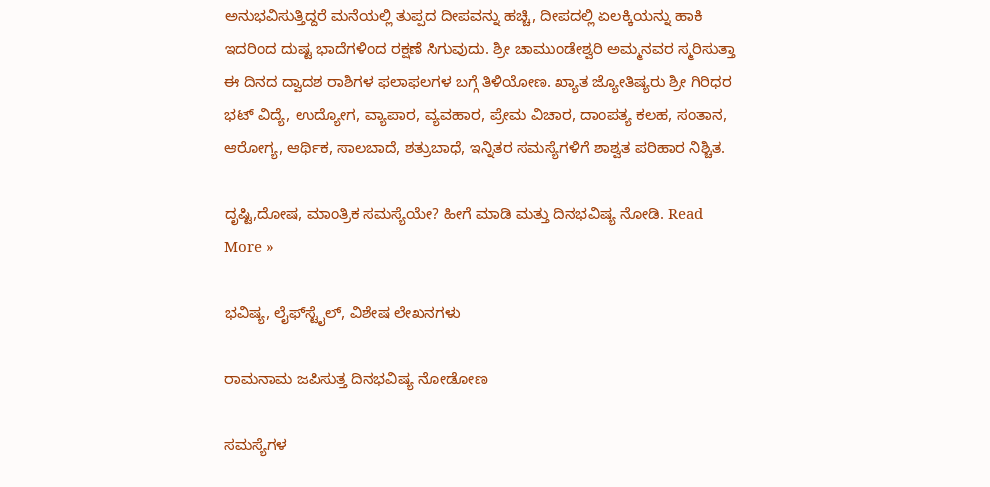ಅನುಭವಿಸುತ್ತಿದ್ದರೆ ಮನೆಯಲ್ಲಿ ತುಪ್ಪದ ದೀಪವನ್ನು ಹಚ್ಚಿ, ದೀಪದಲ್ಲಿ ಏಲಕ್ಕಿಯನ್ನು ಹಾಕಿ ಇದರಿಂದ ದುಷ್ಟ ಭಾದೆಗಳಿಂದ ರಕ್ಷಣೆ ಸಿಗುವುದು. ಶ್ರೀ ಚಾಮುಂಡೇಶ್ವರಿ ಅಮ್ಮನವರ ಸ್ಮರಿಸುತ್ತಾ ಈ ದಿನದ ದ್ವಾದಶ ರಾಶಿಗಳ ಫಲಾಫಲಗಳ ಬಗ್ಗೆ ತಿಳಿಯೋಣ. ಖ್ಯಾತ ಜ್ಯೋತಿಷ್ಯರು ಶ್ರೀ ಗಿರಿಧರ ಭಟ್ ವಿದ್ಯೆ, ಉದ್ಯೋಗ, ವ್ಯಾಪಾರ, ವ್ಯವಹಾರ, ಪ್ರೇಮ ವಿಚಾರ, ದಾಂಪತ್ಯ ಕಲಹ, ಸಂತಾನ, ಆರೋಗ್ಯ, ಆರ್ಥಿಕ, ಸಾಲಬಾದೆ, ಶತ್ರುಬಾಧೆ, ಇನ್ನಿತರ ಸಮಸ್ಯೆಗಳಿಗೆ ಶಾಶ್ವತ ಪರಿಹಾರ ನಿಶ್ಚಿತ.

ದೃಷ್ಟಿ,ದೋಷ, ಮಾಂತ್ರಿಕ ಸಮಸ್ಯೆಯೇ? ಹೀಗೆ ಮಾಡಿ ಮತ್ತು ದಿನಭವಿಷ್ಯ ನೋಡಿ. Read More »

ಭವಿಷ್ಯ, ಲೈಫ್‍ಸ್ಟೈಲ್, ವಿಶೇಷ ಲೇಖನಗಳು

ರಾಮನಾಮ ಜಪಿಸುತ್ತ ದಿನಭವಿಷ್ಯ ನೋಡೋಣ

ಸಮಸ್ಯೆಗಳ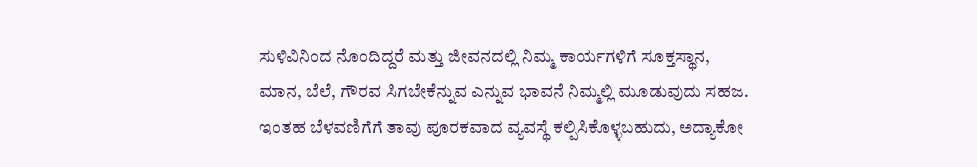ಸುಳಿವಿನಿಂದ ನೊಂದಿದ್ದರೆ ಮತ್ತು ಜೀವನದಲ್ಲಿ ನಿಮ್ಮ ಕಾರ್ಯಗಳಿಗೆ ಸೂಕ್ತಸ್ಥಾನ, ಮಾನ, ಬೆಲೆ, ಗೌರವ ಸಿಗಬೇಕೆನ್ನುವ ಎನ್ನುವ ಭಾವನೆ ನಿಮ್ಮಲ್ಲಿ ಮೂಡುವುದು ಸಹಜ. ಇಂತಹ ಬೆಳವಣಿಗೆಗೆ ತಾವು ಪೂರಕವಾದ ವ್ಯವಸ್ಥೆ ಕಲ್ಪಿಸಿಕೊಳ್ಳಬಹುದು, ಅದ್ಯಾಕೋ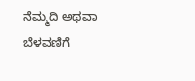ನೆಮ್ಮದಿ ಅಥವಾ ಬೆಳವಣಿಗೆ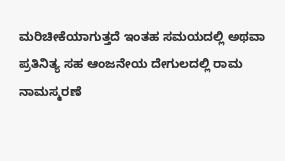ಮರಿಚೀಕೆಯಾಗುತ್ತದೆ ಇಂತಹ ಸಮಯದಲ್ಲಿ ಅಥವಾ ಪ್ರತಿನಿತ್ಯ ಸಹ ಆಂಜನೇಯ ದೇಗುಲದಲ್ಲಿ ರಾಮ ನಾಮಸ್ಮರಣೆ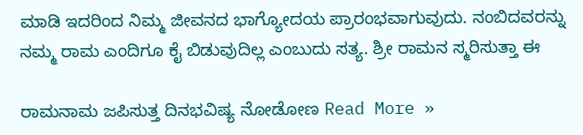ಮಾಡಿ ಇದರಿಂದ ನಿಮ್ಮ ಜೀವನದ ಭಾಗ್ಯೋದಯ ಪ್ರಾರಂಭವಾಗುವುದು. ನಂಬಿದವರನ್ನು ನಮ್ಮ ರಾಮ ಎಂದಿಗೂ ಕೈ ಬಿಡುವುದಿಲ್ಲ ಎಂಬುದು ಸತ್ಯ. ಶ್ರೀ ರಾಮನ ಸ್ಮರಿಸುತ್ತಾ ಈ

ರಾಮನಾಮ ಜಪಿಸುತ್ತ ದಿನಭವಿಷ್ಯ ನೋಡೋಣ Read More »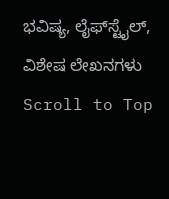ಭವಿಷ್ಯ, ಲೈಫ್‍ಸ್ಟೈಲ್, ವಿಶೇಷ ಲೇಖನಗಳು
Scroll to Top